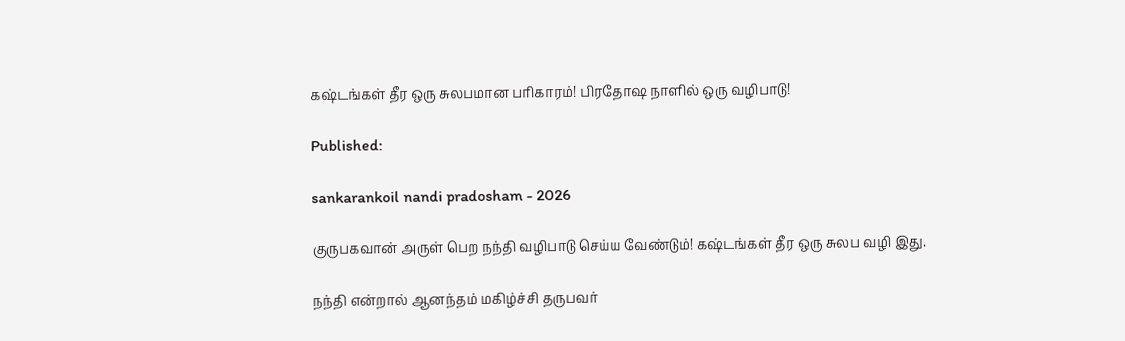கஷ்டங்கள் தீர ஒரு சுலபமான பரிகாரம்! பிரதோஷ நாளில் ஒரு வழிபாடு!

Published:

sankarankoil nandi pradosham - 2026

குருபகவான் அருள் பெற நந்தி வழிபாடு செய்ய வேண்டும்! கஷ்டங்கள் தீர ஒரு சுலப வழி இது.

நந்தி என்றால் ஆனந்தம் மகிழ்ச்சி தருபவர்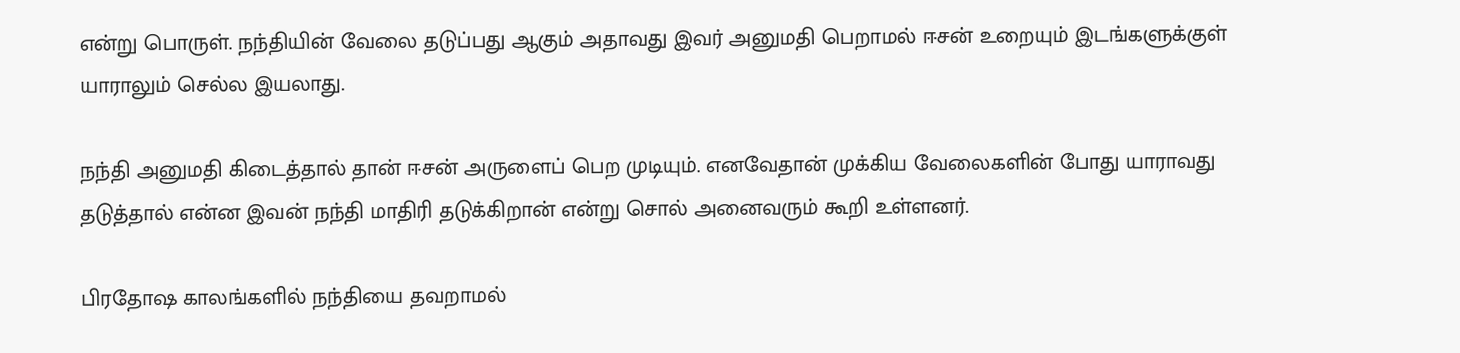என்று பொருள். நந்தியின் வேலை தடுப்பது ஆகும் அதாவது இவர் அனுமதி பெறாமல் ஈசன் உறையும் இடங்களுக்குள் யாராலும் செல்ல இயலாது.

நந்தி அனுமதி கிடைத்தால் தான் ஈசன் அருளைப் பெற முடியும். எனவேதான் முக்கிய வேலைகளின் போது யாராவது தடுத்தால் என்ன இவன் நந்தி மாதிரி தடுக்கிறான் என்று சொல் அனைவரும் கூறி உள்ளனர்.

பிரதோஷ காலங்களில் நந்தியை தவறாமல்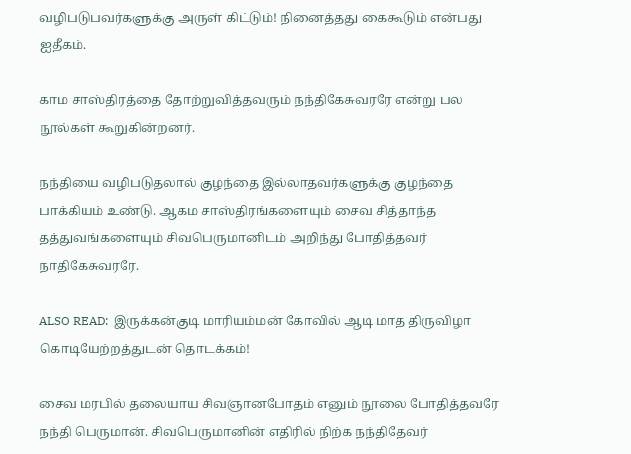வழிபடுபவர்களுக்கு அருள் கிட்டும்! நினைத்தது கைகூடும் என்பது ஐதீகம்.

காம சாஸ்திரத்தை தோற்றுவித்தவரும் நந்திகேசுவரரே என்று பல நூல்கள் கூறுகின்றனர்.

நந்தியை வழிபடுதலால் குழந்தை இல்லாதவர்களுக்கு குழந்தை பாக்கியம் உண்டு. ஆகம சாஸ்திரங்களையும் சைவ சித்தாந்த தத்துவங்களையும் சிவபெருமானிடம் அறிந்து போதித்தவர் நாதிகேசுவரரே.

ALSO READ:  இருக்கன்குடி மாரியம்மன் கோவில் ஆடி மாத திருவிழா கொடியேற்றத்துடன் தொடக்கம்!

சைவ மரபில் தலையாய சிவஞானபோதம் எனும் நூலை போதித்தவரே நந்தி பெருமான். சிவபெருமானின் எதிரில் நிற்க நந்திதேவர்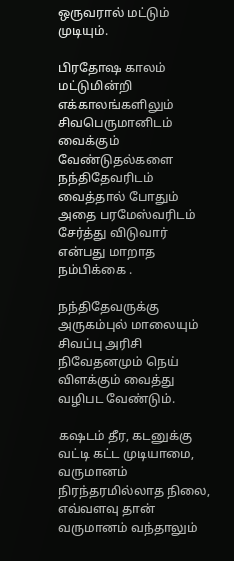ஒருவரால் மட்டும் முடியும்.

பிரதோஷ காலம் மட்டுமின்றி எக்காலங்களிலும் சிவபெருமானிடம் வைக்கும் வேண்டுதல்களை நந்திதேவரிடம் வைத்தால் போதும் அதை பரமேஸ்வரிடம் சேர்த்து விடுவார் என்பது மாறாத நம்பிக்கை .

நந்திதேவருக்கு அருகம்புல் மாலையும் சிவப்பு அரிசி நிவேதனமும் நெய் விளக்கும் வைத்து வழிபட வேண்டும்.

கஷடம் தீர, கடனுக்கு வட்டி கட்ட முடியாமை, வருமானம் நிரந்தரமில்லாத நிலை, எவ்வளவு தான் வருமானம் வந்தாலும்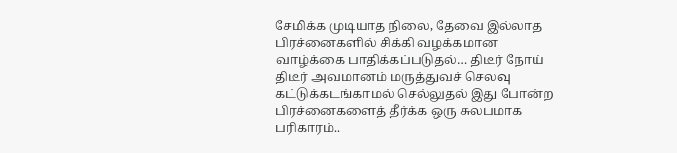சேமிக்க முடியாத நிலை, தேவை இல்லாத பிரச்னைகளில் சிக்கி வழக்கமான வாழ்க்கை பாதிக்கப்படுதல்… திடீர் நோய் திடீர் அவமானம் மருத்துவச் செலவு கட்டுக்கடங்காமல் செல்லுதல் இது போன்ற பிரச்னைகளைத் தீர்க்க ஒரு சுலபமாக பரிகாரம்..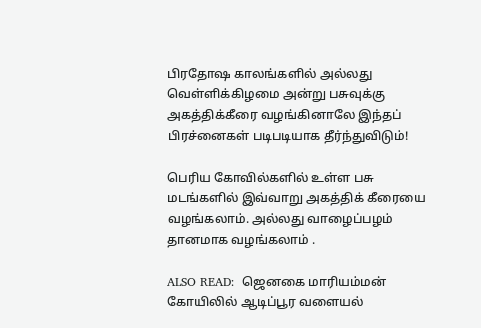பிரதோஷ காலங்களில் அல்லது வெள்ளிக்கிழமை அன்று பசுவுக்கு அகத்திக்கீரை வழங்கினாலே இந்தப் பிரச்னைகள் படிபடியாக தீர்ந்துவிடும்!

பெரிய கோவில்களில் உள்ள பசு மடங்களில் இவ்வாறு அகத்திக் கீரையை வழங்கலாம். அல்லது வாழைப்பழம் தானமாக வழங்கலாம் .

ALSO READ:  ஜெனகை மாரியம்மன் கோயிலில் ஆடிப்பூர வளையல்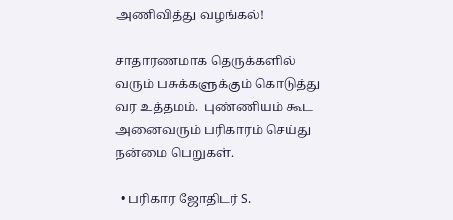அணிவித்து வழங்கல்!

சாதாரணமாக தெருக்களில் வரும் பசுக்களுக்கும் கொடுத்து வர உத்தமம்.  புண்ணியம் கூட அனைவரும் பரிகாரம் செய்து நன்மை பெறுகள்.

  • பரிகார ஜோதிடர் S.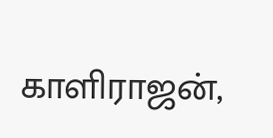காளிராஜன்,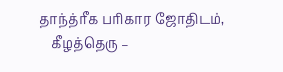தாந்த்ரீக பரிகார ஜோதிடம்,
    கீழத்தெரு –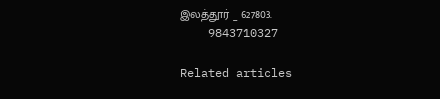இலத்தூர் _ 627803.
    9843710327

Related articles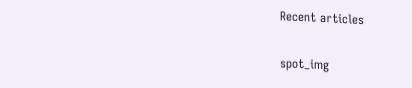Recent articles

spot_img